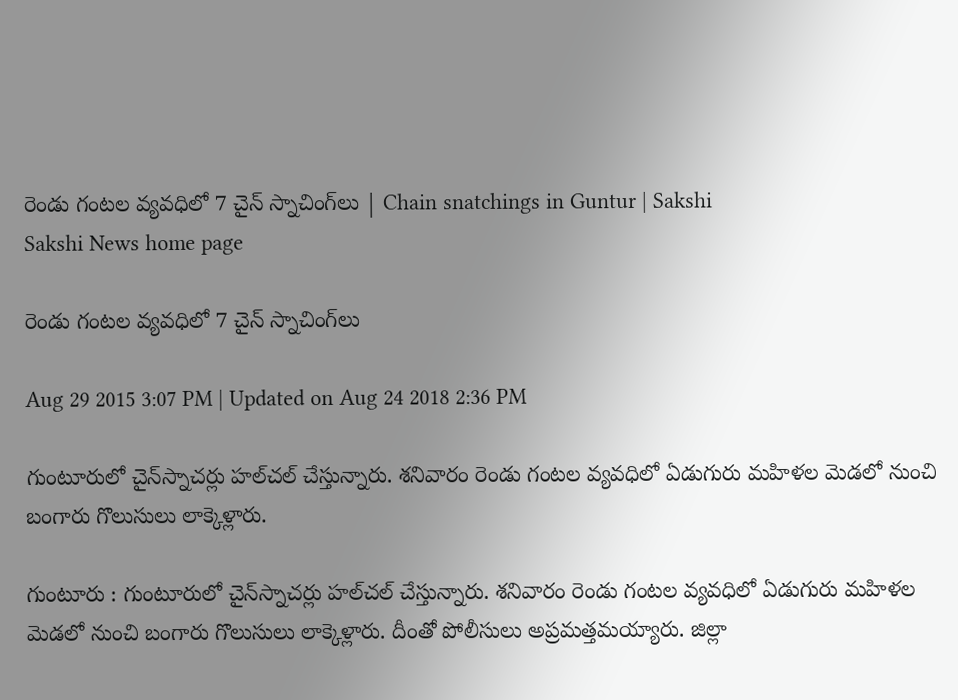రెండు గంటల వ్యవధిలో 7 చైన్ స్నాచింగ్‌లు | Chain snatchings in Guntur | Sakshi
Sakshi News home page

రెండు గంటల వ్యవధిలో 7 చైన్ స్నాచింగ్‌లు

Aug 29 2015 3:07 PM | Updated on Aug 24 2018 2:36 PM

గుంటూరులో చైన్‌స్నాచర్లు హల్‌చల్ చేస్తున్నారు. శనివారం రెండు గంటల వ్యవధిలో ఏడుగురు మహిళల మెడలో నుంచి బంగారు గొలుసులు లాక్కెళ్లారు.

గుంటూరు : గుంటూరులో చైన్‌స్నాచర్లు హల్‌చల్ చేస్తున్నారు. శనివారం రెండు గంటల వ్యవధిలో ఏడుగురు మహిళల మెడలో నుంచి బంగారు గొలుసులు లాక్కెళ్లారు. దీంతో పోలీసులు అప్రమత్తమయ్యారు. జిల్లా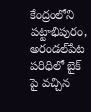కేంద్రంలోని పట్టాభిపురం, అరండల్‌పేట పరిధిలో బైక్ పై వచ్చిన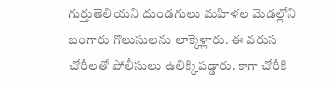గుర్తుతెలియని దుండగులు మహిళల మెడల్లోని బంగారు గొలుసులను లాక్కెళ్లారు. ఈ వరుస చోరీలతో పోలీసులు ఉలిక్కిపడ్డారు. కాగా చోరీకి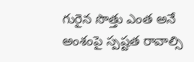గురైన సొత్తు ఎంత అనే అంశంపై స్పష్టత రావాల్సి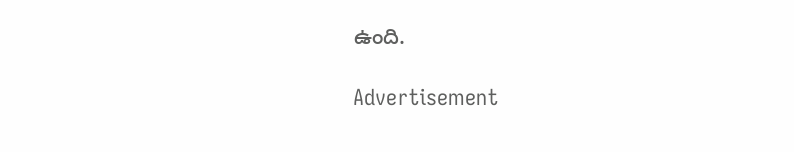ఉంది.

Advertisement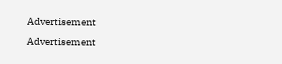Advertisement
Advertisement